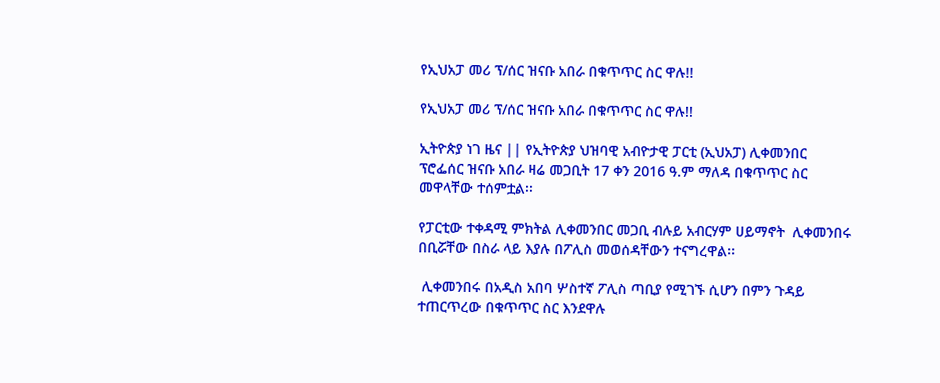የኢህአፓ መሪ ፕ/ሰር ዝናቡ አበራ በቁጥጥር ስር ዋሉ!!

የኢህአፓ መሪ ፕ/ሰር ዝናቡ አበራ በቁጥጥር ስር ዋሉ!!

ኢትዮጵያ ነገ ዜና || የኢትዮጵያ ህዝባዊ አብዮታዊ ፓርቲ (ኢህአፓ) ሊቀመንበር ፕሮፌሰር ዝናቡ አበራ ዛሬ መጋቢት 17 ቀን 2016 ዓ.ም ማለዳ በቁጥጥር ስር መዋላቸው ተሰምቷል፡፡

የፓርቲው ተቀዳሚ ምክትል ሊቀመንበር መጋቢ ብሉይ አብርሃም ሀይማኖት  ሊቀመንበሩ በቢሯቸው በስራ ላይ እያሉ በፖሊስ መወሰዳቸውን ተናግረዋል፡፡

 ሊቀመንበሩ በአዲስ አበባ ሦስተኛ ፖሊስ ጣቢያ የሚገኙ ሲሆን በምን ጉዳይ ተጠርጥረው በቁጥጥር ስር እንደዋሉ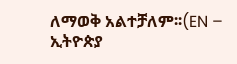ለማወቅ አልተቻለም፡፡(EN – ኢትዮጵያ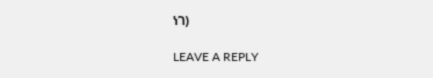ነገ)

LEAVE A REPLY